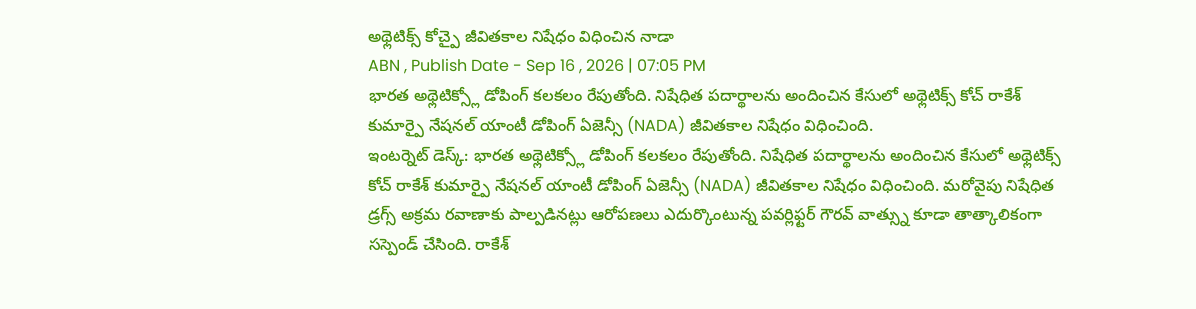అథ్లెటిక్స్ కోచ్పై జీవితకాల నిషేధం విధించిన నాడా
ABN , Publish Date - Sep 16 , 2026 | 07:05 PM
భారత అథ్లెటిక్స్లో డోపింగ్ కలకలం రేపుతోంది. నిషేధిత పదార్థాలను అందించిన కేసులో అథ్లెటిక్స్ కోచ్ రాకేశ్ కుమార్పై నేషనల్ యాంటీ డోపింగ్ ఏజెన్సీ (NADA) జీవితకాల నిషేధం విధించింది.
ఇంటర్నెట్ డెస్క్: భారత అథ్లెటిక్స్లో డోపింగ్ కలకలం రేపుతోంది. నిషేధిత పదార్థాలను అందించిన కేసులో అథ్లెటిక్స్ కోచ్ రాకేశ్ కుమార్పై నేషనల్ యాంటీ డోపింగ్ ఏజెన్సీ (NADA) జీవితకాల నిషేధం విధించింది. మరోవైపు నిషేధిత డ్రగ్స్ అక్రమ రవాణాకు పాల్పడినట్లు ఆరోపణలు ఎదుర్కొంటున్న పవర్లిఫ్టర్ గౌరవ్ వాత్స్ను కూడా తాత్కాలికంగా సస్పెండ్ చేసింది. రాకేశ్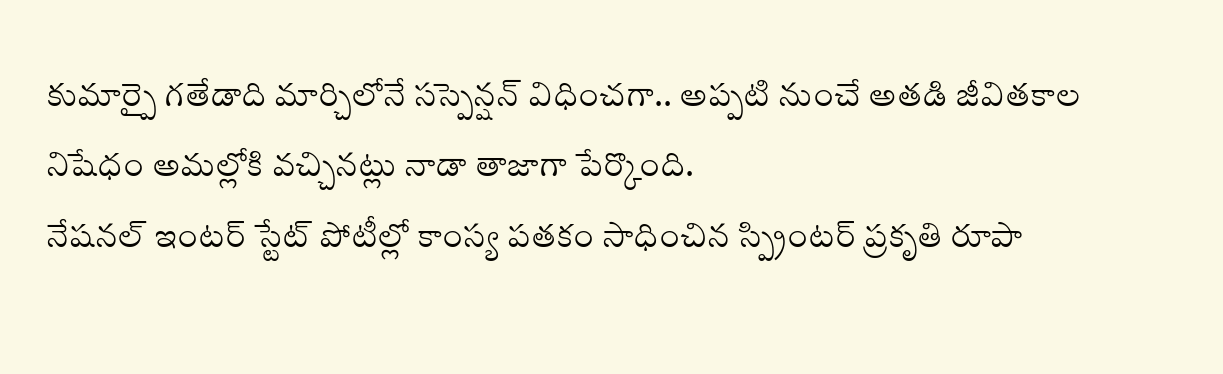కుమార్పై గతేడాది మార్చిలోనే సస్పెన్షన్ విధించగా.. అప్పటి నుంచే అతడి జీవితకాల నిషేధం అమల్లోకి వచ్చినట్లు నాడా తాజాగా పేర్కొంది.
నేషనల్ ఇంటర్ స్టేట్ పోటీల్లో కాంస్య పతకం సాధించిన స్ప్రింటర్ ప్రకృతి రూపా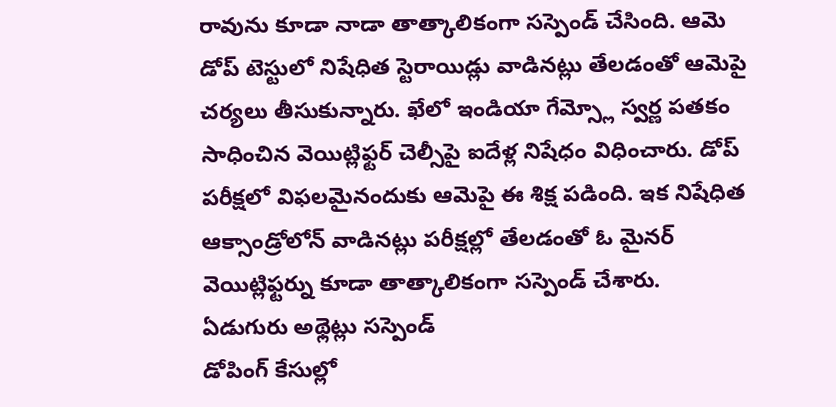రావును కూడా నాడా తాత్కాలికంగా సస్పెండ్ చేసింది. ఆమె డోప్ టెస్టులో నిషేధిత స్టెరాయిడ్లు వాడినట్లు తేలడంతో ఆమెపై చర్యలు తీసుకున్నారు. ఖేలో ఇండియా గేమ్స్లో స్వర్ణ పతకం సాధించిన వెయిట్లిఫ్టర్ చెల్సీపై ఐదేళ్ల నిషేధం విధించారు. డోప్ పరీక్షలో విఫలమైనందుకు ఆమెపై ఈ శిక్ష పడింది. ఇక నిషేధిత ఆక్సాండ్రోలోన్ వాడినట్లు పరీక్షల్లో తేలడంతో ఓ మైనర్ వెయిట్లిఫ్టర్ను కూడా తాత్కాలికంగా సస్పెండ్ చేశారు.
ఏడుగురు అథ్లెట్లు సస్పెండ్
డోపింగ్ కేసుల్లో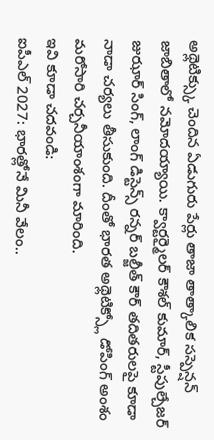అథ్లెటిక్స్కు చెందిన ఏడుగురు పేర్లు తాజా తాత్కాలిక సస్పెన్షన్ జాబితాలో నమోదయ్యాయి. క్వార్టర్మైలర్ కౌశల్ కుమార్, స్టీపుల్చేజర్ జుఝార్ సింగ్, లాంగ్ డిస్టెన్స్ రన్నర్ బల్జీత్ కౌర్ తదితరులపై కూడా నాడా చర్యలు తీసుకుంది. దీంతో భారత అథ్లెటిక్స్లో డోపింగ్ అంశం మరోసారి చర్చనీయాంశంగా మారింది.
ఇవి కూడా చదవండి:
ఐపీఎల్ 2027: భారత్లోనే మినీ వేలం..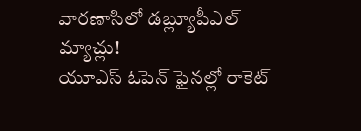వారణాసిలో డబ్ల్యూపీఎల్ మ్యాచ్లు!
యూఎస్ ఓపెన్ ఫైనల్లో రాకెట్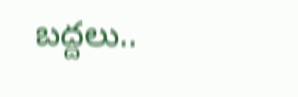బద్దలు..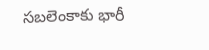సబలెంకాకు భారీ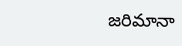జరిమానా